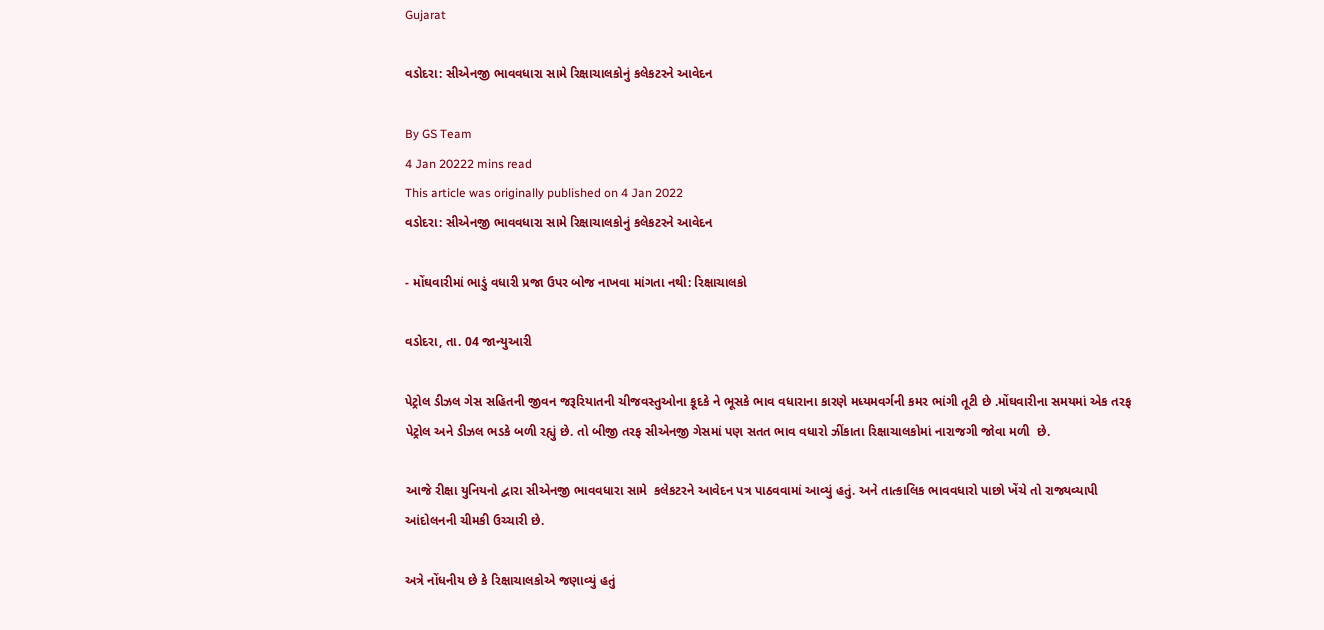Gujarat

વડોદરા: સીએનજી ભાવવધારા સામે રિક્ષાચાલકોનું કલેકટરને આવેદન

By GS Team
4 Jan 20222 mins read
This article was originally published on 4 Jan 2022
વડોદરા: સીએનજી ભાવવધારા સામે રિક્ષાચાલકોનું કલેકટરને આવેદન

- મોંઘવારીમાં ભાડું વધારી પ્રજા ઉપર બોજ નાખવા માંગતા નથી: રિક્ષાચાલકો

વડોદરા, તા. 04 જાન્યુઆરી

પેટ્રોલ ડીઝલ ગેસ સહિતની જીવન જરૂરિયાતની ચીજવસ્તુઓના કૂદકે ને ભૂસકે ભાવ વધારાના કારણે મધ્યમવર્ગની કમર ભાંગી તૂટી છે .મોંઘવારીના સમયમાં એક તરફ પેટ્રોલ અને ડીઝલ ભડકે બળી રહ્યું છે. તો બીજી તરફ સીએનજી ગેસમાં પણ સતત ભાવ વધારો ઝીંકાતા રિક્ષાચાલકોમાં નારાજગી જોવા મળી  છે.

આજે રીક્ષા યુનિયનો દ્વારા સીએનજી ભાવવધારા સામે  કલેકટરને આવેદન પત્ર પાઠવવામાં આવ્યું હતું. અને તાત્કાલિક ભાવવધારો પાછો ખેંચે તો રાજ્યવ્યાપી આંદોલનની ચીમકી ઉચ્ચારી છે.

અત્રે નોંધનીય છે કે રિક્ષાચાલકોએ જણાવ્યું હતું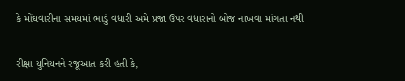કે મોંઘવારીના સમયમાં ભાડું વધારી અમે પ્રજા ઉપર વધારાનો બોજ નાખવા માંગતા નથી


રીક્ષા યુનિયનને રજૂઆત કરી હતી કે,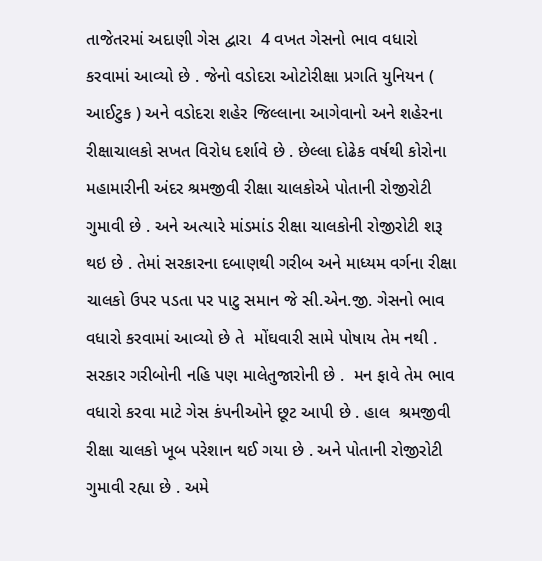તાજેતરમાં અદાણી ગેસ દ્વારા  4 વખત ગેસનો ભાવ વધારો કરવામાં આવ્યો છે . જેનો વડોદરા ઓટોરીક્ષા પ્રગતિ યુનિયન ( આઈટુક ) અને વડોદરા શહેર જિલ્લાના આગેવાનો અને શહેરના રીક્ષાચાલકો સખત વિરોધ દર્શાવે છે . છેલ્લા દોઢેક વર્ષથી કોરોના મહામારીની અંદર શ્રમજીવી રીક્ષા ચાલકોએ પોતાની રોજીરોટી ગુમાવી છે . અને અત્યારે માંડમાંડ રીક્ષા ચાલકોની રોજીરોટી શરૂ થઇ છે . તેમાં સરકારના દબાણથી ગરીબ અને માધ્યમ વર્ગના રીક્ષા ચાલકો ઉપર પડતા પર પાટુ સમાન જે સી.એન.જી. ગેસનો ભાવ વધારો કરવામાં આવ્યો છે તે  મોંઘવારી સામે પોષાય તેમ નથી . સરકાર ગરીબોની નહિ પણ માલેતુજારોની છે .  મન ફાવે તેમ ભાવ વધારો કરવા માટે ગેસ કંપનીઓને છૂટ આપી છે . હાલ  શ્રમજીવી રીક્ષા ચાલકો ખૂબ પરેશાન થઈ ગયા છે . અને પોતાની રોજીરોટી ગુમાવી રહ્યા છે . અમે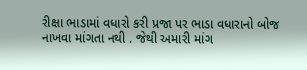રીક્ષા ભાડામાં વધારો કરી પ્રજા પર ભાડા વધારાનો બોજ નાખવા માંગતા નથી . જેથી અમારી માંગ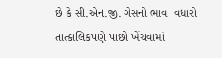છે કે સી.એન.જી. ગેસનો ભાવ  વધારો  તાત્કાલિકપણે પાછો ખેંચવામાં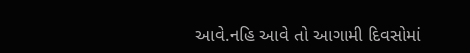આવે.નહિ આવે તો આગામી દિવસોમાં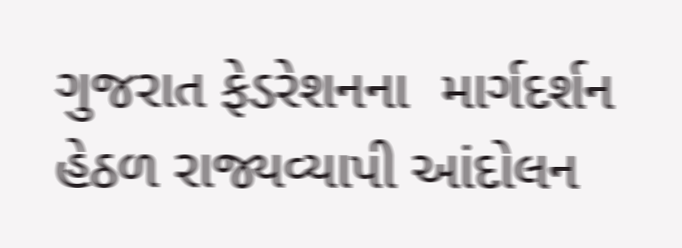ગુજરાત ફેડરેશનના  માર્ગદર્શન હેઠળ રાજ્યવ્યાપી આંદોલન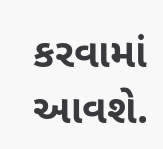કરવામાં આવશે.